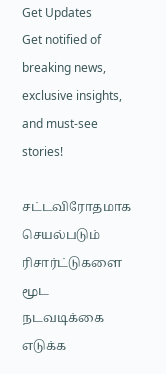Get Updates
Get notified of breaking news, exclusive insights, and must-see stories!

சட்டவிரோதமாக செயல்படும் ரிசார்ட்டுகளை மூட நடவடிக்கை எடுக்க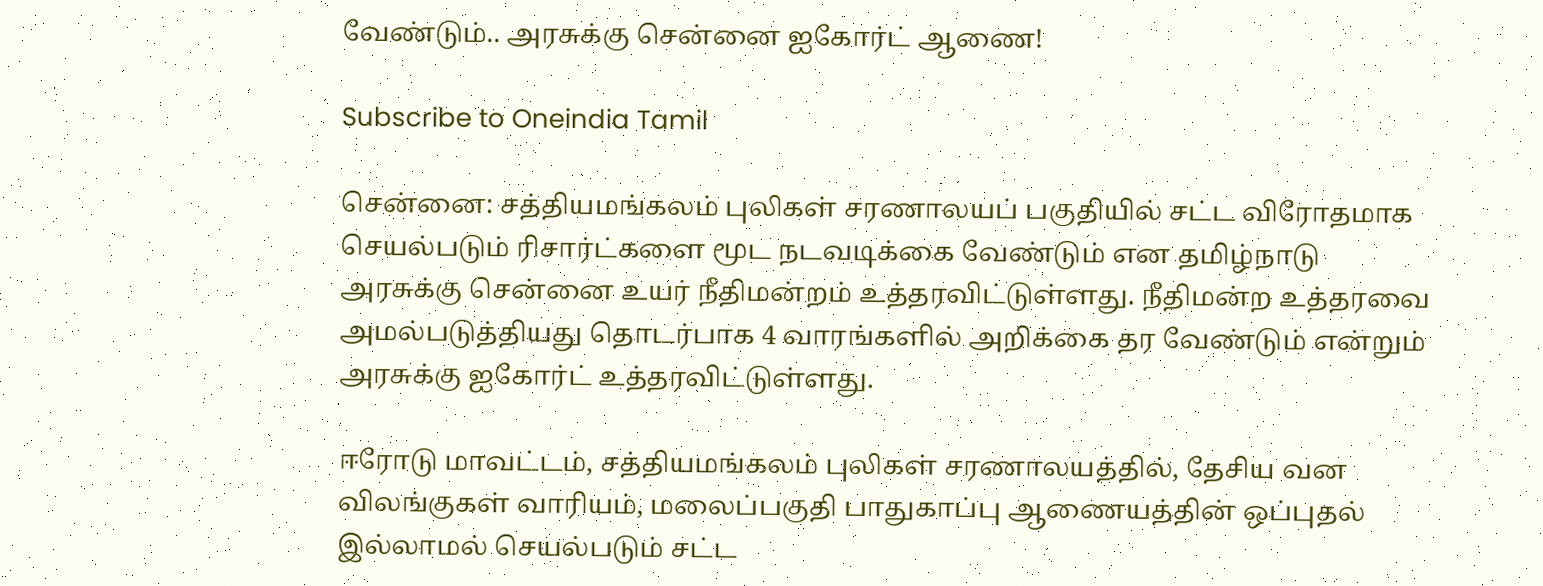வேண்டும்.. அரசுக்கு சென்னை ஐகோர்ட் ஆணை!

Subscribe to Oneindia Tamil

சென்னை: சத்தியமங்கலம் புலிகள் சரணாலயப் பகுதியில் சட்ட விரோதமாக செயல்படும் ரிசார்ட்களை மூட நடவடிக்கை வேண்டும் என தமிழ்நாடு அரசுக்கு சென்னை உயர் நீதிமன்றம் உத்தரவிட்டுள்ளது. நீதிமன்ற உத்தரவை அமல்படுத்தியது தொடர்பாக 4 வாரங்களில் அறிக்கை தர வேண்டும் என்றும் அரசுக்கு ஐகோர்ட் உத்தரவிட்டுள்ளது.

ஈரோடு மாவட்டம், சத்தியமங்கலம் புலிகள் சரணாலயத்தில், தேசிய வன விலங்குகள் வாரியம், மலைப்பகுதி பாதுகாப்பு ஆணையத்தின் ஒப்புதல் இல்லாமல் செயல்படும் சட்ட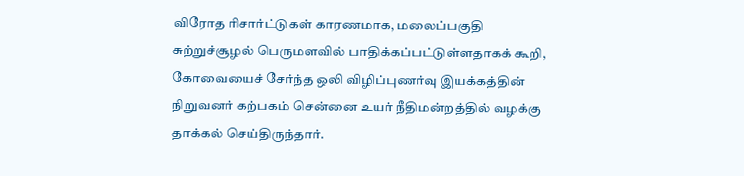விரோத ரிசார்ட்டுகள் காரணமாக, மலைப்பகுதி சுற்றுச்சூழல் பெருமளவில் பாதிக்கப்பட்டுள்ளதாகக் கூறி, கோவையைச் சேர்ந்த ஒலி விழிப்புணர்வு இயக்கத்தின் நிறுவனர் கற்பகம் சென்னை உயர் நீதிமன்றத்தில் வழக்கு தாக்கல் செய்திருந்தார்.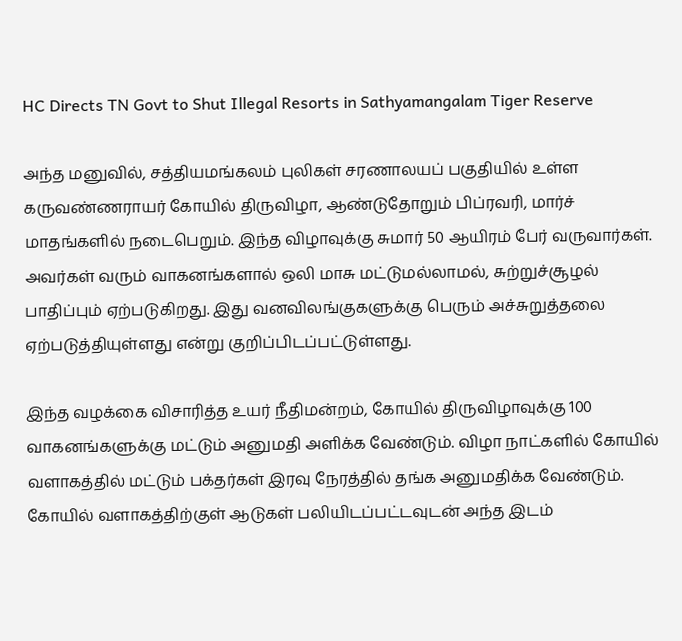HC Directs TN Govt to Shut Illegal Resorts in Sathyamangalam Tiger Reserve

அந்த மனுவில், சத்தியமங்கலம் புலிகள் சரணாலயப் பகுதியில் உள்ள கருவண்ணராயர் கோயில் திருவிழா, ஆண்டுதோறும் பிப்ரவரி, மார்ச் மாதங்களில் நடைபெறும். இந்த விழாவுக்கு சுமார் 50 ஆயிரம் பேர் வருவார்கள். அவர்கள் வரும் வாகனங்களால் ஒலி மாசு மட்டுமல்லாமல், சுற்றுச்சூழல் பாதிப்பும் ஏற்படுகிறது. இது வனவிலங்குகளுக்கு பெரும் அச்சுறுத்தலை ஏற்படுத்தியுள்ளது என்று குறிப்பிடப்பட்டுள்ளது.

இந்த வழக்கை விசாரித்த உயர் நீதிமன்றம், கோயில் திருவிழாவுக்கு 100 வாகனங்களுக்கு மட்டும் அனுமதி அளிக்க வேண்டும். விழா நாட்களில் கோயில் வளாகத்தில் மட்டும் பக்தர்கள் இரவு நேரத்தில் தங்க அனுமதிக்க வேண்டும். கோயில் வளாகத்திற்குள் ஆடுகள் பலியிடப்பட்டவுடன் அந்த இடம்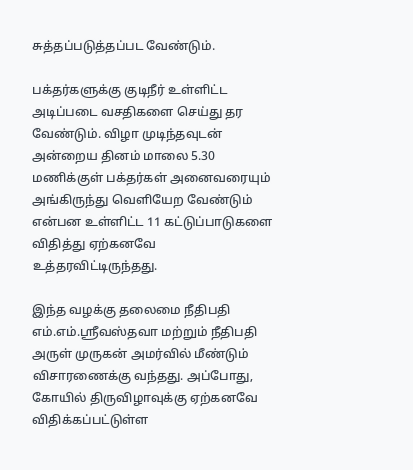சுத்தப்படுத்தப்பட வேண்டும்.

பக்தர்களுக்கு குடிநீர் உள்ளிட்ட அடிப்படை வசதிகளை செய்து தர வேண்டும். விழா முடிந்தவுடன் அன்றைய தினம் மாலை 5.30 மணிக்குள் பக்தர்கள் அனைவரையும் அங்கிருந்து வெளியேற வேண்டும் என்பன உள்ளிட்ட 11 கட்டுப்பாடுகளை விதித்து ஏற்கனவே உத்தரவிட்டிருந்தது.

இந்த வழக்கு தலைமை நீதிபதி எம்.எம்.ஸ்ரீவஸ்தவா மற்றும் நீதிபதி அருள் முருகன் அமர்வில் மீண்டும் விசாரணைக்கு வந்தது. அப்போது, கோயில் திருவிழாவுக்கு ஏற்கனவே விதிக்கப்பட்டுள்ள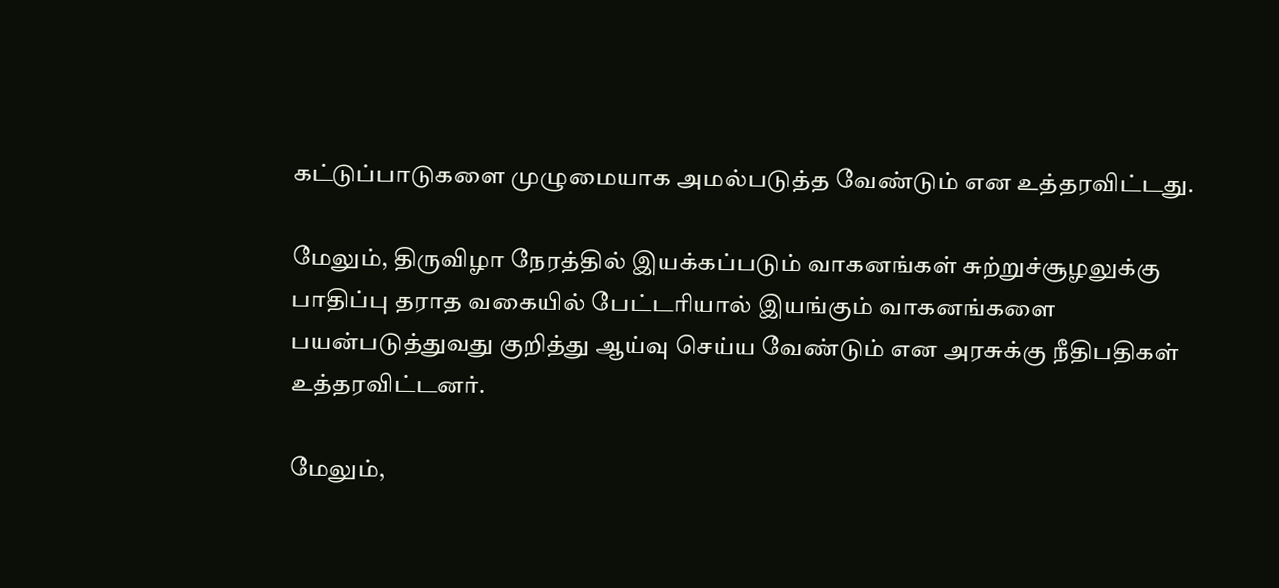கட்டுப்பாடுகளை முழுமையாக அமல்படுத்த வேண்டும் என உத்தரவிட்டது.

மேலும், திருவிழா நேரத்தில் இயக்கப்படும் வாகனங்கள் சுற்றுச்சூழலுக்கு பாதிப்பு தராத வகையில் பேட்டரியால் இயங்கும் வாகனங்களை பயன்படுத்துவது குறித்து ஆய்வு செய்ய வேண்டும் என அரசுக்கு நீதிபதிகள் உத்தரவிட்டனர்.

மேலும்,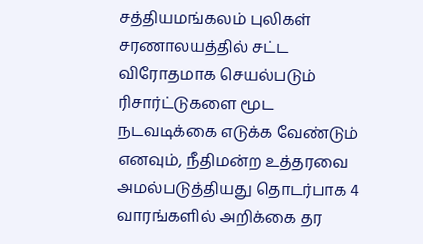சத்தியமங்கலம் புலிகள் சரணாலயத்தில் சட்ட விரோதமாக செயல்படும் ரிசார்ட்டுகளை மூட நடவடிக்கை எடுக்க வேண்டும் எனவும், நீதிமன்ற உத்தரவை அமல்படுத்தியது தொடர்பாக 4 வாரங்களில் அறிக்கை தர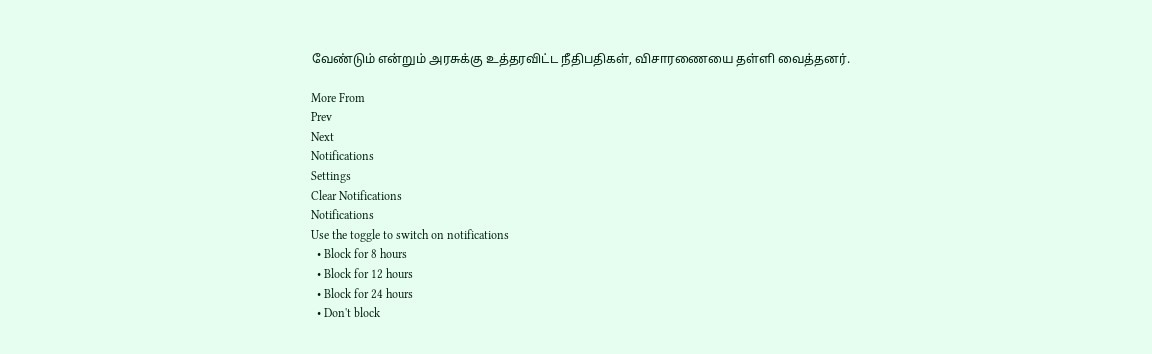வேண்டும் என்றும் அரசுக்கு உத்தரவிட்ட நீதிபதிகள், விசாரணையை தள்ளி வைத்தனர்.

More From
Prev
Next
Notifications
Settings
Clear Notifications
Notifications
Use the toggle to switch on notifications
  • Block for 8 hours
  • Block for 12 hours
  • Block for 24 hours
  • Don't block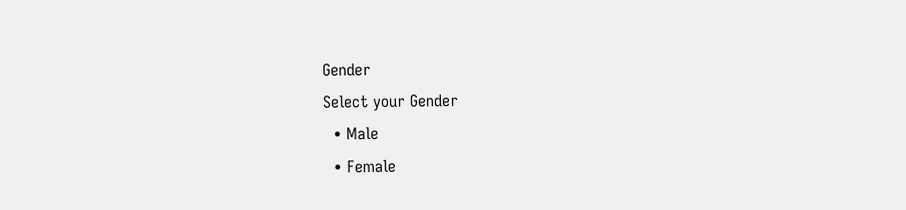Gender
Select your Gender
  • Male
  • Female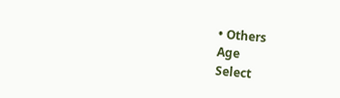• Others
Age
Select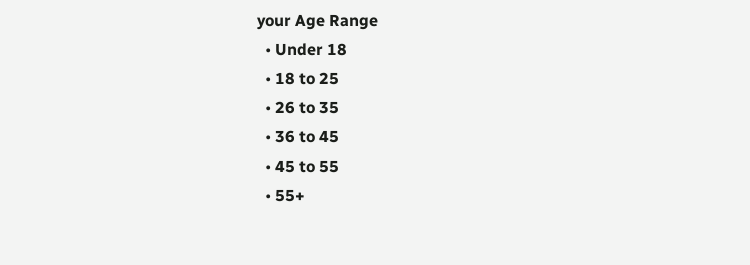your Age Range
  • Under 18
  • 18 to 25
  • 26 to 35
  • 36 to 45
  • 45 to 55
  • 55+